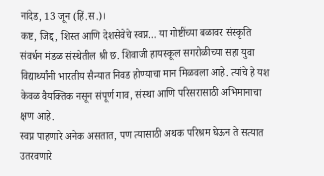नांदेड, 13 जून (हिं.स.)।
कष्ट, जिद्द, शिस्त आणि देशसेवेचे स्वप्न… या गोष्टींच्या बळावर संस्कृति संवर्धन मंडळ संस्थेतील श्री छ. शिवाजी हायस्कूल सगरोळीच्या सहा युवा विद्यार्थ्यांनी भारतीय सैन्यात निवड होण्याचा मान मिळवला आहे. त्यांचे हे यश केवळ वैयक्तिक नसून संपूर्ण गाव, संस्था आणि परिसरासाठी अभिमानाचा क्षण आहे.
स्वप्न पाहणारे अनेक असतात, पण त्यासाठी अथक परिश्रम घेऊन ते सत्यात उतरवणारे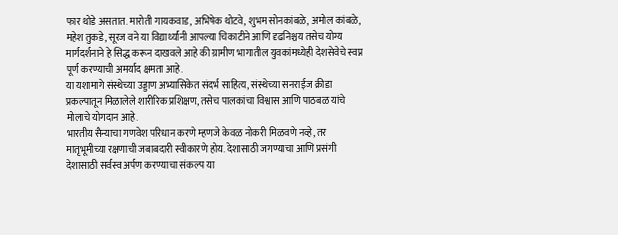फार थोडे असतात. मारोती गायकवाड, अभिषेक थोटवे, शुभम सोनकांबळे, अमोल कांबळे, महेश तुकडे, सूरज वने या विद्यार्थ्यांनी आपल्या चिकाटीने आणि दृढनिश्चय तसेच योग्य मार्गदर्शनाने हे सिद्ध करून दाखवले आहे की ग्रामीण भागातील युवकांमध्येही देशसेवेचे स्वप्न पूर्ण करण्याची अमर्याद क्षमता आहे.
या यशामागे संस्थेच्या उड्डाण अभ्यासिकेत संदर्भ साहित्य, संस्थेच्या सनराईज क्रीडा प्रकल्पातून मिळालेले शारीरिक प्रशिक्षण, तसेच पालकांचा विश्वास आणि पाठबळ यांचे मोलाचे योगदान आहे.
भारतीय सैन्याचा गणवेश परिधान करणे म्हणजे केवळ नोकरी मिळवणे नव्हे, तर मातृभूमीच्या रक्षणाची जबाबदारी स्वीकारणे होय. देशासाठी जगण्याचा आणि प्रसंगी देशासाठी सर्वस्व अर्पण करण्याचा संकल्प या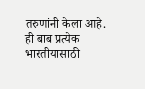तरुणांनी केला आहे. ही बाब प्रत्येक भारतीयासाठी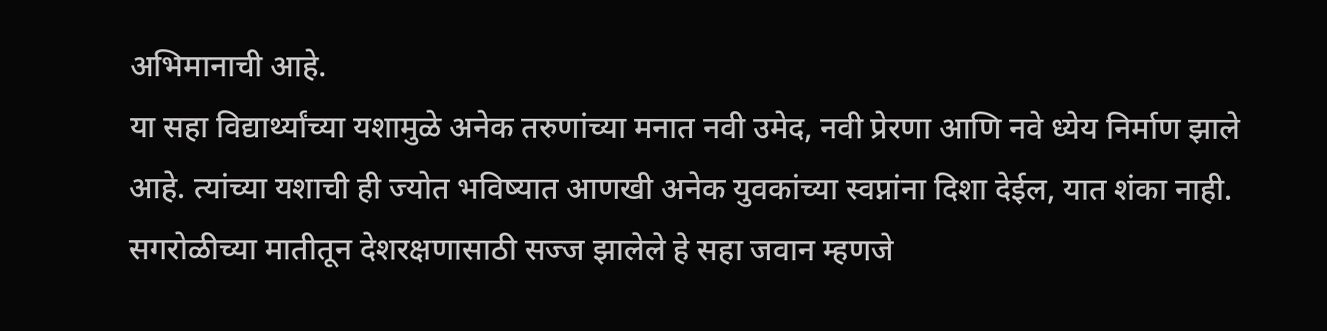अभिमानाची आहे.
या सहा विद्यार्थ्यांच्या यशामुळे अनेक तरुणांच्या मनात नवी उमेद, नवी प्रेरणा आणि नवे ध्येय निर्माण झाले आहे. त्यांच्या यशाची ही ज्योत भविष्यात आणखी अनेक युवकांच्या स्वप्नांना दिशा देईल, यात शंका नाही.
सगरोळीच्या मातीतून देशरक्षणासाठी सज्ज झालेले हे सहा जवान म्हणजे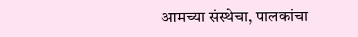आमच्या संस्थेचा, पालकांचा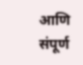आणि संपूर्ण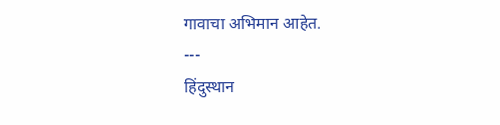गावाचा अभिमान आहेत.
---
हिंदुस्थान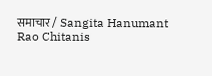समाचार / Sangita Hanumant Rao Chitanis